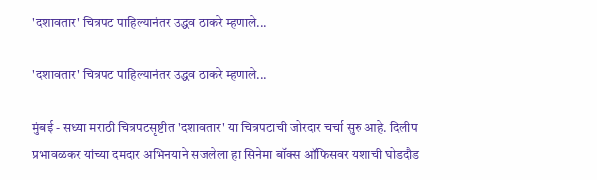'दशावतार' चित्रपट पाहिल्यानंतर उद्धव ठाकरे म्हणाले...

'दशावतार' चित्रपट पाहिल्यानंतर उद्धव ठाकरे म्हणाले...

मुंबई - सध्या मराठी चित्रपटसृष्टीत 'दशावतार' या चित्रपटाची जोरदार चर्चा सुरु आहे. दिलीप प्रभावळकर यांच्या दमदार अभिनयाने सजलेला हा सिनेमा बॉक्स ऑफिसवर यशाची घोडदौड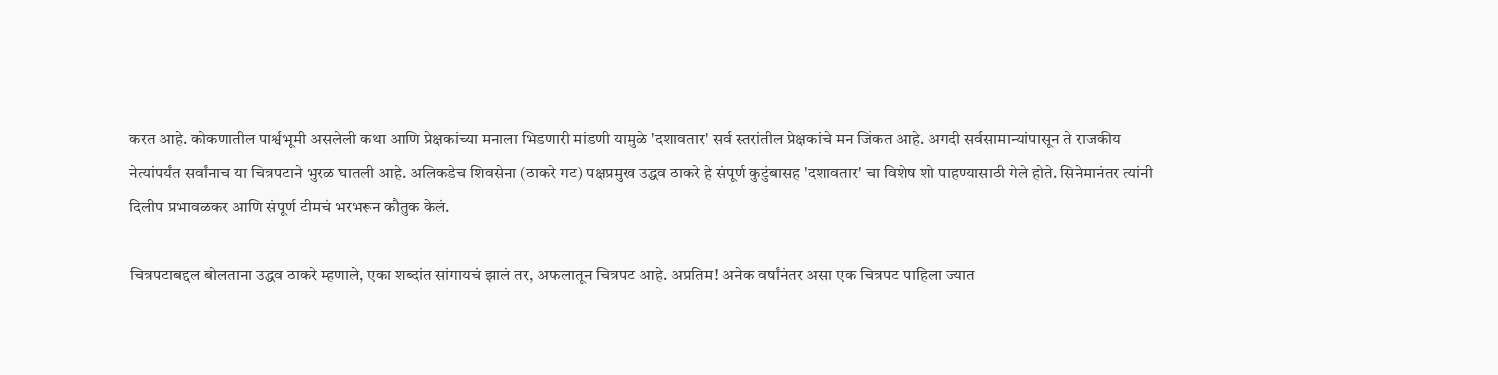करत आहे. कोकणातील पार्श्वभूमी असलेली कथा आणि प्रेक्षकांच्या मनाला भिडणारी मांडणी यामुळे 'दशावतार' सर्व स्तरांतील प्रेक्षकांचे मन जिंकत आहे. अगदी सर्वसामान्यांपासून ते राजकीय नेत्यांपर्यंत सर्वांनाच या चित्रपटाने भुरळ घातली आहे. अलिकडेच शिवसेना (ठाकरे गट) पक्षप्रमुख उद्धव ठाकरे हे संपूर्ण कुटुंबासह 'दशावतार' चा विशेष शो पाहण्यासाठी गेले होते. सिनेमानंतर त्यांनी दिलीप प्रभावळकर आणि संपूर्ण टीमचं भरभरून कौतुक केलं.

चित्रपटाबद्दल बोलताना उद्धव ठाकरे म्हणाले, एका शब्दांत सांगायचं झालं तर, अफलातून चित्रपट आहे. अप्रतिम! अनेक वर्षांनंतर असा एक चित्रपट पाहिला ज्यात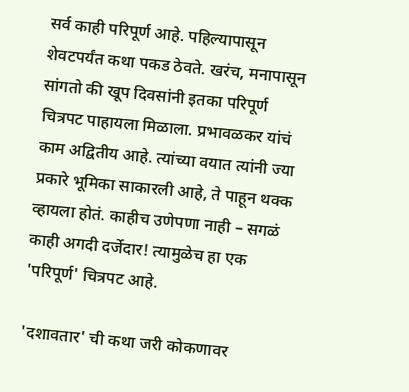सर्व काही परिपूर्ण आहे. पहिल्यापासून शेवटपर्यंत कथा पकड ठेवते. खरंच, मनापासून सांगतो की खूप दिवसांनी इतका परिपूर्ण चित्रपट पाहायला मिळाला. प्रभावळकर यांचं काम अद्वितीय आहे. त्यांच्या वयात त्यांनी ज्या प्रकारे भूमिका साकारली आहे, ते पाहून थक्क व्हायला होतं. काहीच उणेपणा नाही – सगळं काही अगदी दर्जेदार! त्यामुळेच हा एक 'परिपूर्ण' चित्रपट आहे.

'दशावतार' ची कथा जरी कोकणावर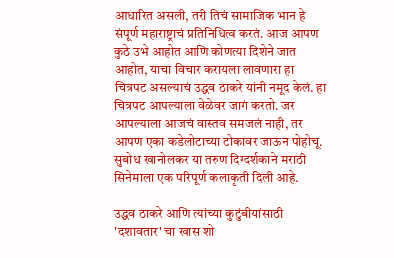आधारित असली, तरी तिचं सामाजिक भान हे संपूर्ण महाराष्ट्राचं प्रतिनिधित्व करतं. आज आपण कुठे उभे आहोत आणि कोणत्या दिशेने जात आहोत, याचा विचार करायला लावणारा हा चित्रपट असल्याचं उद्धव ठाकरे यांनी नमूद केलं. हा चित्रपट आपल्याला वेळेवर जागं करतो. जर आपल्याला आजचं वास्तव समजलं नाही, तर आपण एका कडेलोटाच्या टोकावर जाऊन पोहोचू. सुबोध खानोलकर या तरुण दिग्दर्शकाने मराठी सिनेमाला एक परिपूर्ण कलाकृती दिली आहे.

उद्धव ठाकरे आणि त्यांच्या कुटुंबीयांसाठी 'दशावतार' चा खास शो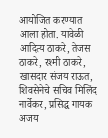आयोजित करण्यात आला होता. यावेळी आदित्य ठाकरे, तेजस ठाकरे, रश्मी ठाकरे, खासदार संजय राऊत, शिवसेनेचे सचिव मिलिंद नार्वेकर, प्रसिद्ध गायक अजय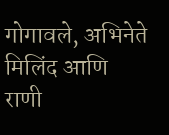गोगावले, अभिनेते मिलिंद आणि राणी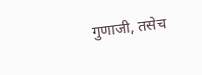गुणाजी, तसेच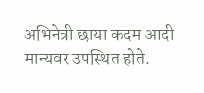अभिनेत्री छाया कदम आदी मान्यवर उपस्थित होते.